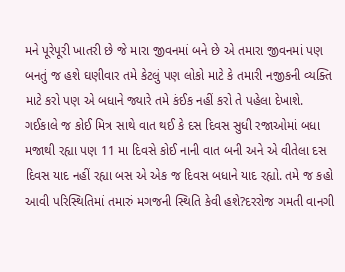મને પૂરેપૂરી ખાતરી છે જે મારા જીવનમાં બને છે એ તમારા જીવનમાં પણ બનતું જ હશે ઘણીવાર તમે કેટલું પણ લોકો માટે કે તમારી નજીકની વ્યક્તિ માટે કરો પણ એ બધાને જ્યારે તમે કંઈક નહીં કરો તે પહેલા દેખાશે. ગઈકાલે જ કોઈ મિત્ર સાથે વાત થઈ કે દસ દિવસ સુધી રજાઓમાં બધા મજાથી રહ્યા પણ 11 મા દિવસે કોઈ નાની વાત બની અને એ વીતેલા દસ દિવસ યાદ નહીં રહ્યા બસ એ એક જ દિવસ બધાને યાદ રહ્યો. તમે જ કહો આવી પરિસ્થિતિમાં તમારું મગજની સ્થિતિ કેવી હશે?દરરોજ ગમતી વાનગી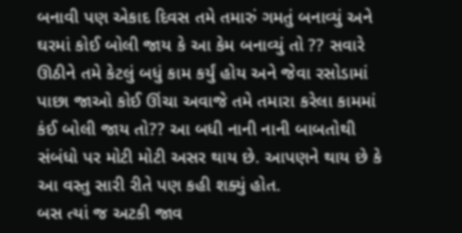બનાવી પણ એકાદ દિવસ તમે તમારું ગમતું બનાવ્યું અને ઘરમાં કોઈ બોલી જાય કે આ કેમ બનાવ્યું તો ?? સવારે ઊઠીને તમે કેટલું બધું કામ કર્યું હોય અને જેવા રસોડામાં પાછા જાઓ કોઈ ઊંચા અવાજે તમે તમારા કરેલા કામમાં કંઈ બોલી જાય તો?? આ બધી નાની નાની બાબતોથી સંબંધો પર મોટી મોટી અસર થાય છે. આપણને થાય છે કે આ વસ્તુ સારી રીતે પણ કહી શક્યું હોત.
બસ ત્યાં જ અટકી જાવ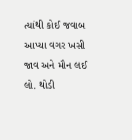ત્યાંથી કોઈ જવાબ આપ્યા વગર ખસી જાવ અને મૌન લઈ લો. થોડી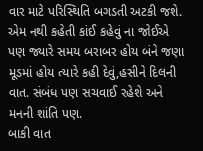વાર માટે પરિસ્થિતિ બગડતી અટકી જશે. એમ નથી કહેતી કાંઈ કહેવું ના જોઈએ પણ જ્યારે સમય બરાબર હોય બંને જણા મૂડમાં હોય ત્યારે કહી દેવું,હસીને દિલની વાત. સંબંધ પણ સચવાઈ રહેશે અને મનની શાંતિ પણ.
બાકી વાત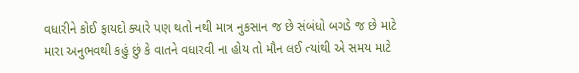વધારીને કોઈ ફાયદો ક્યારે પણ થતો નથી માત્ર નુકસાન જ છે સંબંધો બગડે જ છે માટે મારા અનુભવથી કહું છું કે વાતને વધારવી ના હોય તો મૌન લઈ ત્યાંથી એ સમય માટે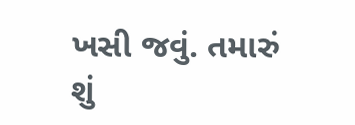ખસી જવું. તમારું શું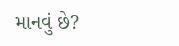માનવું છે?